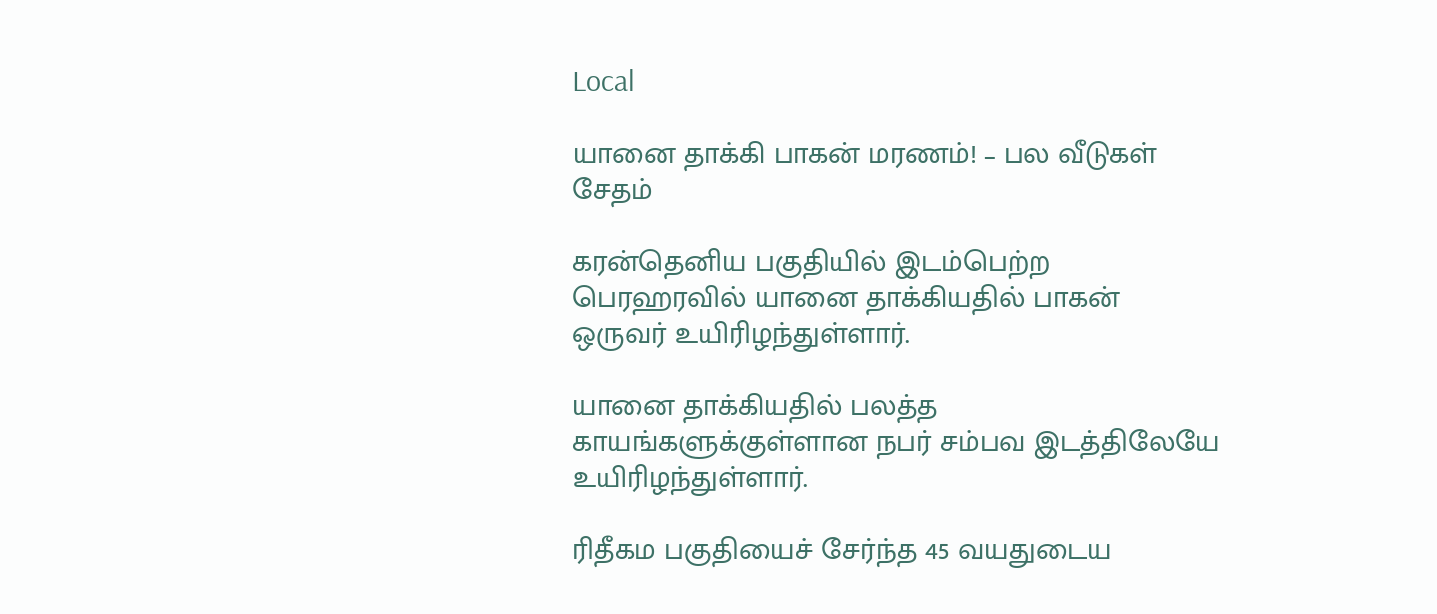Local

யானை தாக்கி பாகன் மரணம்! – பல வீடுகள் சேதம்

கரன்தெனிய பகுதியில் இடம்பெற்ற பெரஹரவில் யானை தாக்கியதில் பாகன் ஒருவர் உயிரிழந்துள்ளார்.

யானை தாக்கியதில் பலத்த காயங்களுக்குள்ளான நபர் சம்பவ இடத்திலேயே உயிரிழந்துள்ளார்.

ரிதீகம பகுதியைச் சேர்ந்த 45 வயதுடைய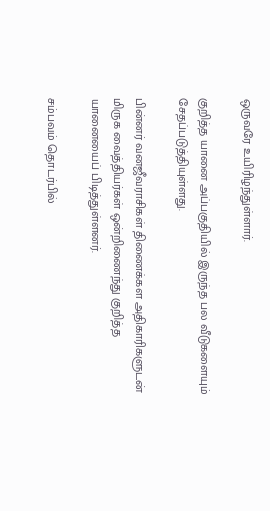ஒருவரே உயிரிழந்துள்ளார்.

குறித்த யானை அப்பகுதியில் இருந்த பல வீடுகளையும் சேதப்படுத்தியுள்ளது.

பின்னர் வனஜீவராசிகள் திணைக்கள அதிகாரிகளுடன் மிருக வைத்தியர்கள் ஒன்றிணைந்து குறித்த யானையைப் பிடித்துள்ளனர்.

சம்பவம் தொடர்பில்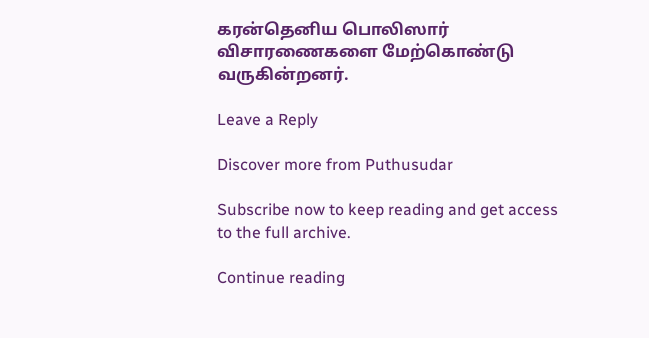கரன்தெனிய பொலிஸார் விசாரணைகளை மேற்கொண்டு வருகின்றனர்.

Leave a Reply

Discover more from Puthusudar

Subscribe now to keep reading and get access to the full archive.

Continue reading